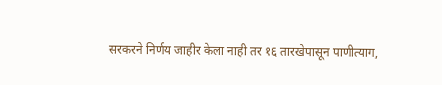सरकरने निर्णय जाहीर केला नाही तर १६ तारखेपासून पाणीत्याग,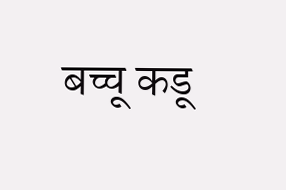बच्चू कडू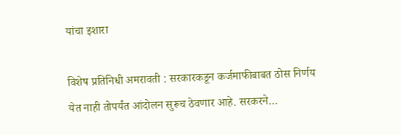यांचा इशारा

विशेष प्रतिनिधी अमरावती : सरकारकडून कर्जमाफीबाबत ठोस निर्णय येत नाही तोपर्यंत आंदोलन सुरूच ठेवणार आहे. सरकरने…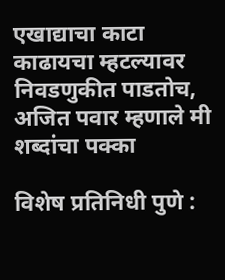एखाद्याचा काटा काढायचा म्हटल्यावर निवडणुकीत पाडतोच, अजित पवार म्हणाले मी शब्दांचा पक्का

विशेष प्रतिनिधी पुणे :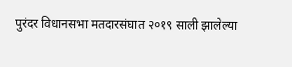पुरंदर विधानसभा मतदारसंघात २०१९ साली झालेल्या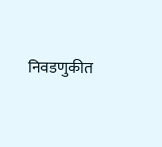निवडणुकीत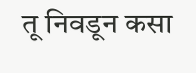तू निवडून कसा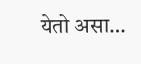येतो असा…